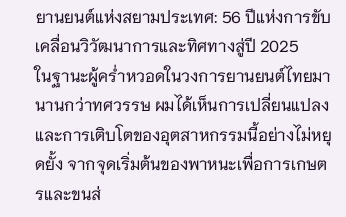ยานยนต์แห่งสยามประเทศ: 56 ปีแห่งการขับเคลื่อนวิวัฒนาการและทิศทางสู่ปี 2025
ในฐานะผู้คร่ำหวอดในวงการยานยนต์ไทยมานานกว่าทศวรรษ ผมได้เห็นการเปลี่ยนแปลงและการเติบโตของอุตสาหกรรมนี้อย่างไม่หยุดยั้ง จากจุดเริ่มต้นของพาหนะเพื่อการเกษตรและขนส่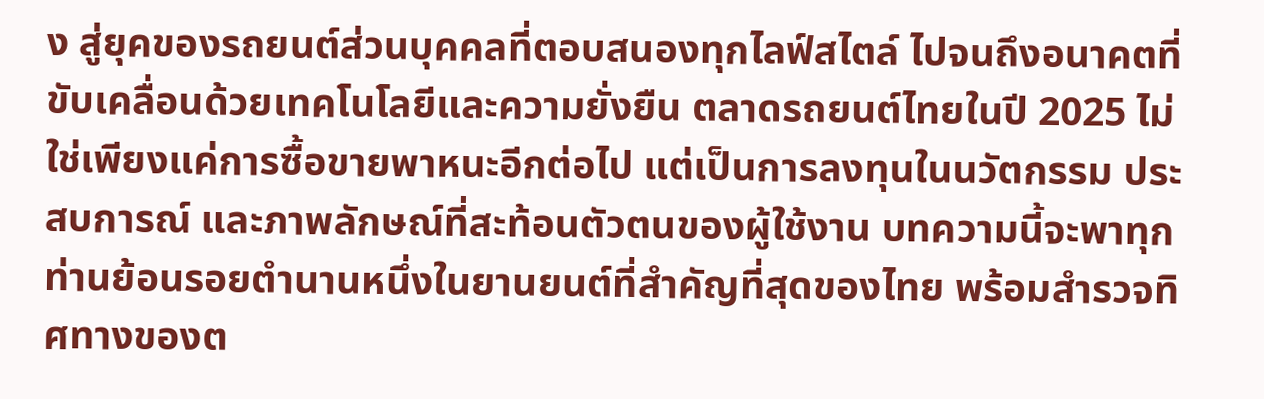ง สู่ยุคของรถยนต์ส่วนบุคคลที่ตอบสนองทุกไลฟ์สไตล์ ไปจนถึงอนาคตที่ขับเคลื่อนด้วยเทคโนโลยีและความยั่งยืน ตลาดรถยนต์ไทยในปี 2025 ไม่ใช่เพียงแค่การซื้อขายพาหนะอีกต่อไป แต่เป็นการลงทุนในนวัตกรรม ประสบการณ์ และภาพลักษณ์ที่สะท้อนตัวตนของผู้ใช้งาน บทความนี้จะพาทุกท่านย้อนรอยตำนานหนึ่งในยานยนต์ที่สำคัญที่สุดของไทย พร้อมสำรวจทิศทางของต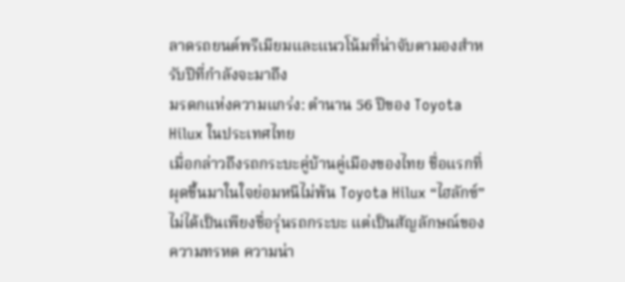ลาดรถยนต์พรีเมียมและแนวโน้มที่น่าจับตามองสำหรับปีที่กำลังจะมาถึง
มรดกแห่งความแกร่ง: ตำนาน 56 ปีของ Toyota Hilux ในประเทศไทย
เมื่อกล่าวถึงรถกระบะคู่บ้านคู่เมืองของไทย ชื่อแรกที่ผุดขึ้นมาในใจย่อมหนีไม่พ้น Toyota Hilux “ไฮลักซ์” ไม่ได้เป็นเพียงชื่อรุ่นรถกระบะ แต่เป็นสัญลักษณ์ของความทรหด ความน่า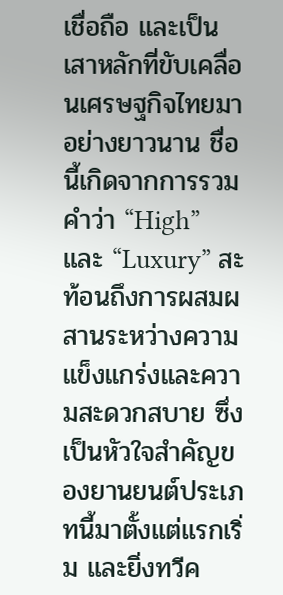เชื่อถือ และเป็นเสาหลักที่ขับเคลื่อนเศรษฐกิจไทยมาอย่างยาวนาน ชื่อนี้เกิดจากการรวมคำว่า “High” และ “Luxury” สะท้อนถึงการผสมผสานระหว่างความแข็งแกร่งและความสะดวกสบาย ซึ่งเป็นหัวใจสำคัญของยานยนต์ประเภทนี้มาตั้งแต่แรกเริ่ม และยิ่งทวีค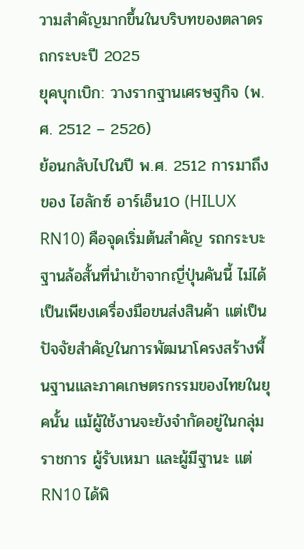วามสำคัญมากขึ้นในบริบทของตลาดรถกระบะปี 2025
ยุคบุกเบิก: วางรากฐานเศรษฐกิจ (พ.ศ. 2512 – 2526)
ย้อนกลับไปในปี พ.ศ. 2512 การมาถึงของ ไฮลักซ์ อาร์เอ็น10 (HILUX RN10) คือจุดเริ่มต้นสำคัญ รถกระบะฐานล้อสั้นที่นำเข้าจากญี่ปุ่นคันนี้ ไม่ได้เป็นเพียงเครื่องมือขนส่งสินค้า แต่เป็นปัจจัยสำคัญในการพัฒนาโครงสร้างพื้นฐานและภาคเกษตรกรรมของไทยในยุคนั้น แม้ผู้ใช้งานจะยังจำกัดอยู่ในกลุ่มราชการ ผู้รับเหมา และผู้มีฐานะ แต่ RN10 ได้พิ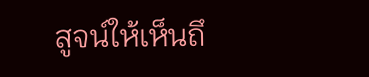สูจน์ให้เห็นถึ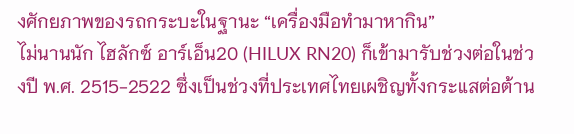งศักยภาพของรถกระบะในฐานะ “เครื่องมือทำมาหากิน”
ไม่นานนัก ไฮลักซ์ อาร์เอ็น20 (HILUX RN20) ก็เข้ามารับช่วงต่อในช่วงปี พ.ศ. 2515-2522 ซึ่งเป็นช่วงที่ประเทศไทยเผชิญทั้งกระแสต่อต้าน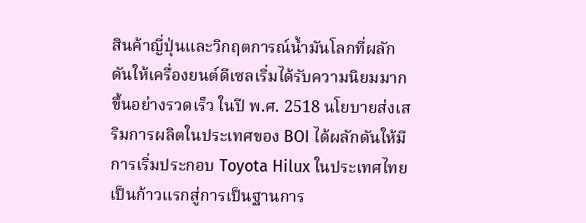สินค้าญี่ปุ่นและวิกฤตการณ์น้ำมันโลกที่ผลักดันให้เครื่องยนต์ดีเซลเริ่มได้รับความนิยมมากขึ้นอย่างรวดเร็ว ในปี พ.ศ. 2518 นโยบายส่งเสริมการผลิตในประเทศของ BOI ได้ผลักดันให้มีการเริ่มประกอบ Toyota Hilux ในประเทศไทย เป็นก้าวแรกสู่การเป็นฐานการ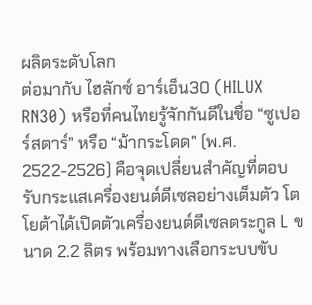ผลิตระดับโลก
ต่อมากับ ไฮลักซ์ อาร์เอ็น30 (HILUX RN30) หรือที่คนไทยรู้จักกันดีในชื่อ “ซูเปอร์สตาร์” หรือ “ม้ากระโดด” (พ.ศ. 2522-2526) คือจุดเปลี่ยนสำคัญที่ตอบรับกระแสเครื่องยนต์ดีเซลอย่างเต็มตัว โตโยต้าได้เปิดตัวเครื่องยนต์ดีเซลตระกูล L ขนาด 2.2 ลิตร พร้อมทางเลือกระบบขับ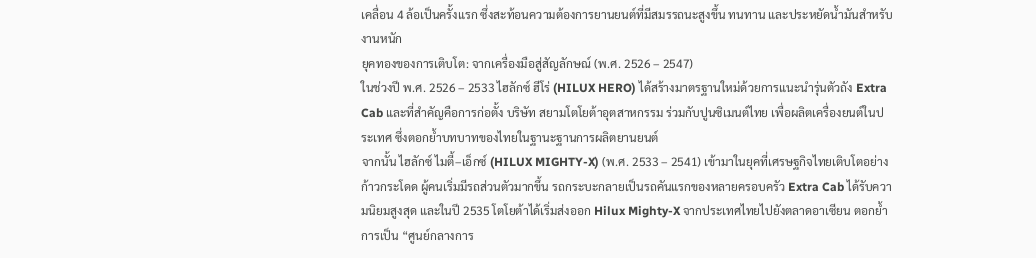เคลื่อน 4 ล้อเป็นครั้งแรก ซึ่งสะท้อนความต้องการยานยนต์ที่มีสมรรถนะสูงขึ้น ทนทาน และประหยัดน้ำมันสำหรับงานหนัก
ยุคทองของการเติบโต: จากเครื่องมือสู่สัญลักษณ์ (พ.ศ. 2526 – 2547)
ในช่วงปี พ.ศ. 2526 – 2533 ไฮลักซ์ ฮีโร่ (HILUX HERO) ได้สร้างมาตรฐานใหม่ด้วยการแนะนำรุ่นตัวถัง Extra Cab และที่สำคัญคือการก่อตั้ง บริษัท สยามโตโยต้าอุตสาหกรรม ร่วมกับปูนซิเมนต์ไทย เพื่อผลิตเครื่องยนต์ในประเทศ ซึ่งตอกย้ำบทบาทของไทยในฐานะฐานการผลิตยานยนต์
จากนั้น ไฮลักซ์ ไมตี้–เอ็กซ์ (HILUX MIGHTY-X) (พ.ศ. 2533 – 2541) เข้ามาในยุคที่เศรษฐกิจไทยเติบโตอย่างก้าวกระโดด ผู้คนเริ่มมีรถส่วนตัวมากขึ้น รถกระบะกลายเป็นรถคันแรกของหลายครอบครัว Extra Cab ได้รับความนิยมสูงสุด และในปี 2535 โตโยต้าได้เริ่มส่งออก Hilux Mighty-X จากประเทศไทยไปยังตลาดอาเซียน ตอกย้ำการเป็น “ศูนย์กลางการ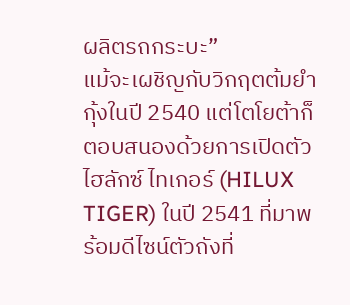ผลิตรถกระบะ”
แม้จะเผชิญกับวิกฤตต้มยำกุ้งในปี 2540 แต่โตโยต้าก็ตอบสนองด้วยการเปิดตัว ไฮลักซ์ ไทเกอร์ (HILUX TIGER) ในปี 2541 ที่มาพร้อมดีไซน์ตัวถังที่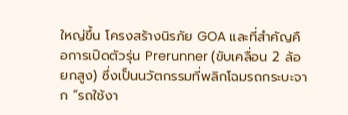ใหญ่ขึ้น โครงสร้างนิรภัย GOA และที่สำคัญคือการเปิดตัวรุ่น Prerunner (ขับเคลื่อน 2 ล้อ ยกสูง) ซึ่งเป็นนวัตกรรมที่พลิกโฉมรถกระบะจาก “รถใช้งา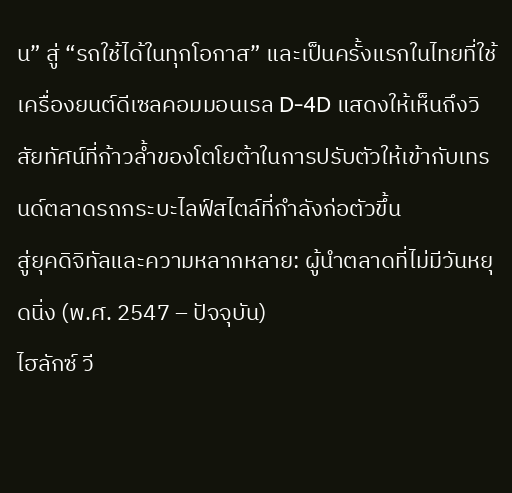น” สู่ “รถใช้ได้ในทุกโอกาส” และเป็นครั้งแรกในไทยที่ใช้เครื่องยนต์ดีเซลคอมมอนเรล D-4D แสดงให้เห็นถึงวิสัยทัศน์ที่ก้าวล้ำของโตโยต้าในการปรับตัวให้เข้ากับเทรนด์ตลาดรถกระบะไลฟ์สไตล์ที่กำลังก่อตัวขึ้น
สู่ยุคดิจิทัลและความหลากหลาย: ผู้นำตลาดที่ไม่มีวันหยุดนิ่ง (พ.ศ. 2547 – ปัจจุบัน)
ไฮลักซ์ วี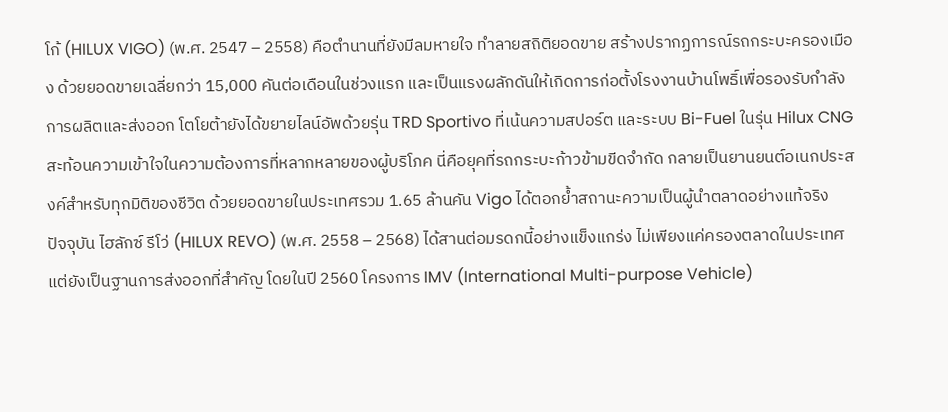โก้ (HILUX VIGO) (พ.ศ. 2547 – 2558) คือตำนานที่ยังมีลมหายใจ ทำลายสถิติยอดขาย สร้างปรากฏการณ์รถกระบะครองเมือง ด้วยยอดขายเฉลี่ยกว่า 15,000 คันต่อเดือนในช่วงแรก และเป็นแรงผลักดันให้เกิดการก่อตั้งโรงงานบ้านโพธิ์เพื่อรองรับกำลังการผลิตและส่งออก โตโยต้ายังได้ขยายไลน์อัพด้วยรุ่น TRD Sportivo ที่เน้นความสปอร์ต และระบบ Bi-Fuel ในรุ่น Hilux CNG สะท้อนความเข้าใจในความต้องการที่หลากหลายของผู้บริโภค นี่คือยุคที่รถกระบะก้าวข้ามขีดจำกัด กลายเป็นยานยนต์อเนกประสงค์สำหรับทุกมิติของชีวิต ด้วยยอดขายในประเทศรวม 1.65 ล้านคัน Vigo ได้ตอกย้ำสถานะความเป็นผู้นำตลาดอย่างแท้จริง
ปัจจุบัน ไฮลักซ์ รีโว่ (HILUX REVO) (พ.ศ. 2558 – 2568) ได้สานต่อมรดกนี้อย่างแข็งแกร่ง ไม่เพียงแค่ครองตลาดในประเทศ แต่ยังเป็นฐานการส่งออกที่สำคัญ โดยในปี 2560 โครงการ IMV (International Multi-purpose Vehicle)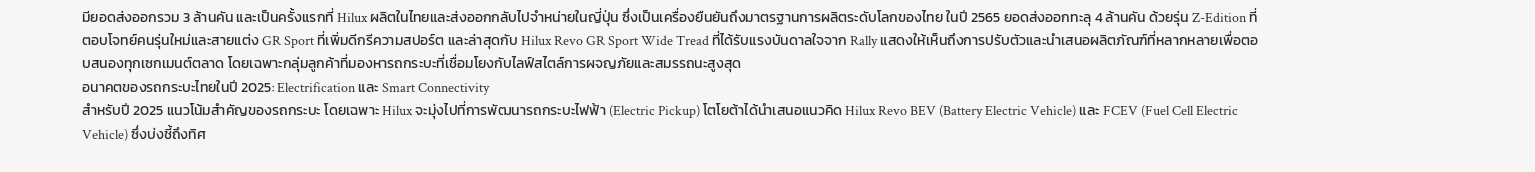มียอดส่งออกรวม 3 ล้านคัน และเป็นครั้งแรกที่ Hilux ผลิตในไทยและส่งออกกลับไปจำหน่ายในญี่ปุ่น ซึ่งเป็นเครื่องยืนยันถึงมาตรฐานการผลิตระดับโลกของไทย ในปี 2565 ยอดส่งออกทะลุ 4 ล้านคัน ด้วยรุ่น Z-Edition ที่ตอบโจทย์คนรุ่นใหม่และสายแต่ง GR Sport ที่เพิ่มดีกรีความสปอร์ต และล่าสุดกับ Hilux Revo GR Sport Wide Tread ที่ได้รับแรงบันดาลใจจาก Rally แสดงให้เห็นถึงการปรับตัวและนำเสนอผลิตภัณฑ์ที่หลากหลายเพื่อตอบสนองทุกเซกเมนต์ตลาด โดยเฉพาะกลุ่มลูกค้าที่มองหารถกระบะที่เชื่อมโยงกับไลฟ์สไตล์การผจญภัยและสมรรถนะสูงสุด
อนาคตของรถกระบะไทยในปี 2025: Electrification และ Smart Connectivity
สำหรับปี 2025 แนวโน้มสำคัญของรถกระบะ โดยเฉพาะ Hilux จะมุ่งไปที่การพัฒนารถกระบะไฟฟ้า (Electric Pickup) โตโยต้าได้นำเสนอแนวคิด Hilux Revo BEV (Battery Electric Vehicle) และ FCEV (Fuel Cell Electric Vehicle) ซึ่งบ่งชี้ถึงทิศ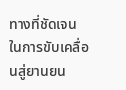ทางที่ชัดเจนในการขับเคลื่อนสู่ยานยน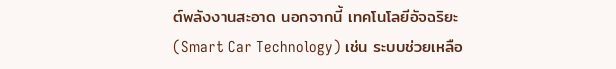ต์พลังงานสะอาด นอกจากนี้ เทคโนโลยีอัจฉริยะ (Smart Car Technology) เช่น ระบบช่วยเหลือ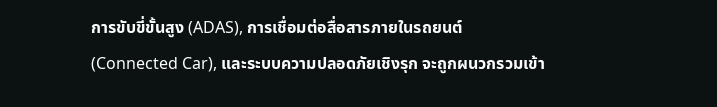การขับขี่ขั้นสูง (ADAS), การเชื่อมต่อสื่อสารภายในรถยนต์ (Connected Car), และระบบความปลอดภัยเชิงรุก จะถูกผนวกรวมเข้า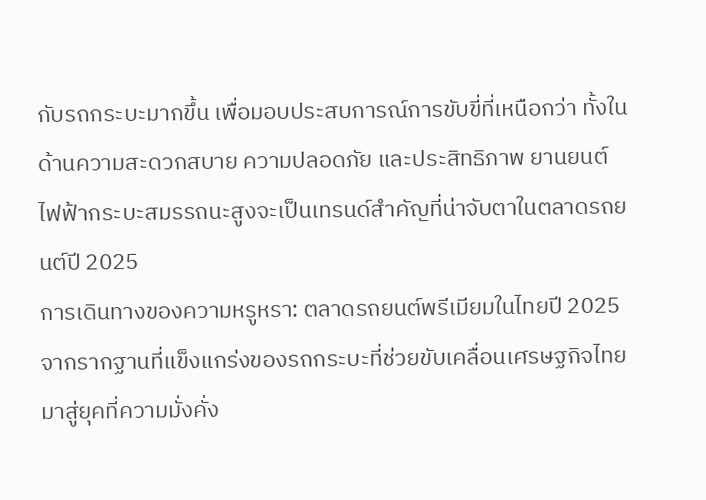กับรถกระบะมากขึ้น เพื่อมอบประสบการณ์การขับขี่ที่เหนือกว่า ทั้งในด้านความสะดวกสบาย ความปลอดภัย และประสิทธิภาพ ยานยนต์ไฟฟ้ากระบะสมรรถนะสูงจะเป็นเทรนด์สำคัญที่น่าจับตาในตลาดรถยนต์ปี 2025
การเดินทางของความหรูหรา: ตลาดรถยนต์พรีเมียมในไทยปี 2025
จากรากฐานที่แข็งแกร่งของรถกระบะที่ช่วยขับเคลื่อนเศรษฐกิจไทย มาสู่ยุคที่ความมั่งคั่ง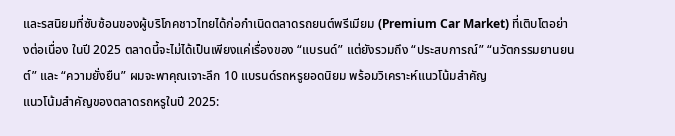และรสนิยมที่ซับซ้อนของผู้บริโภคชาวไทยได้ก่อกำเนิดตลาดรถยนต์พรีเมียม (Premium Car Market) ที่เติบโตอย่างต่อเนื่อง ในปี 2025 ตลาดนี้จะไม่ได้เป็นเพียงแค่เรื่องของ “แบรนด์” แต่ยังรวมถึง “ประสบการณ์” “นวัตกรรมยานยนต์” และ “ความยั่งยืน” ผมจะพาคุณเจาะลึก 10 แบรนด์รถหรูยอดนิยม พร้อมวิเคราะห์แนวโน้มสำคัญ
แนวโน้มสำคัญของตลาดรถหรูในปี 2025: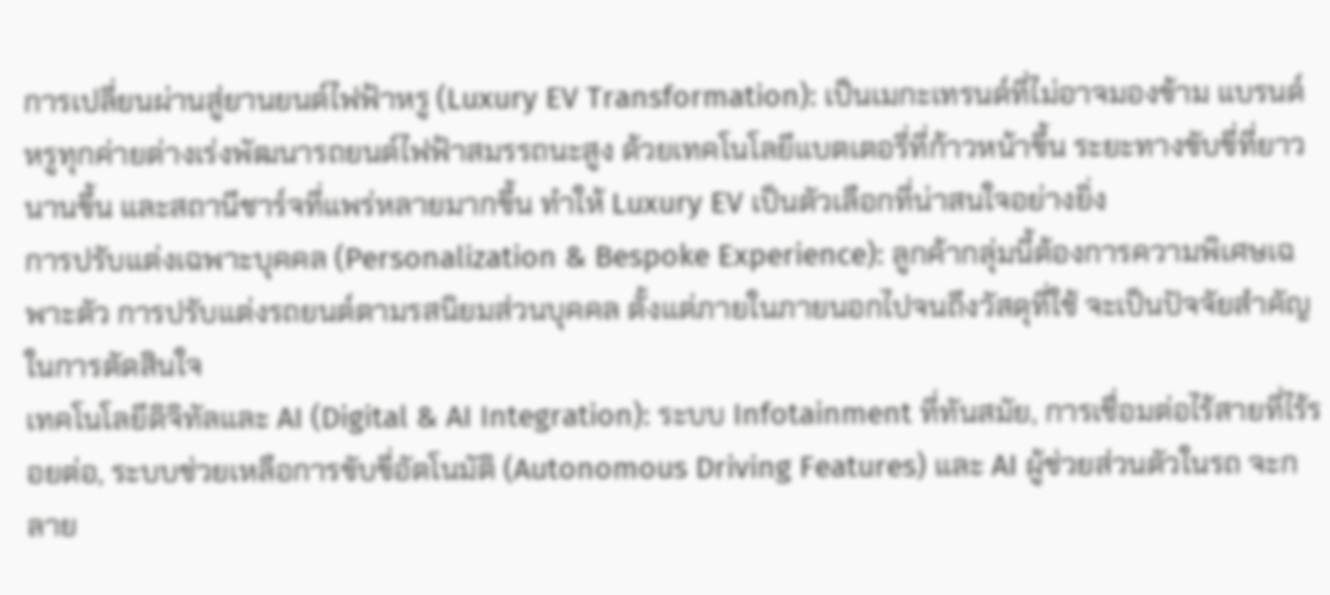การเปลี่ยนผ่านสู่ยานยนต์ไฟฟ้าหรู (Luxury EV Transformation): เป็นเมกะเทรนด์ที่ไม่อาจมองข้าม แบรนด์หรูทุกค่ายต่างเร่งพัฒนารถยนต์ไฟฟ้าสมรรถนะสูง ด้วยเทคโนโลยีแบตเตอรี่ที่ก้าวหน้าขึ้น ระยะทางขับขี่ที่ยาวนานขึ้น และสถานีชาร์จที่แพร่หลายมากขึ้น ทำให้ Luxury EV เป็นตัวเลือกที่น่าสนใจอย่างยิ่ง
การปรับแต่งเฉพาะบุคคล (Personalization & Bespoke Experience): ลูกค้ากลุ่มนี้ต้องการความพิเศษเฉพาะตัว การปรับแต่งรถยนต์ตามรสนิยมส่วนบุคคล ตั้งแต่ภายในภายนอกไปจนถึงวัสดุที่ใช้ จะเป็นปัจจัยสำคัญในการตัดสินใจ
เทคโนโลยีดิจิทัลและ AI (Digital & AI Integration): ระบบ Infotainment ที่ทันสมัย, การเชื่อมต่อไร้สายที่ไร้รอยต่อ, ระบบช่วยเหลือการขับขี่อัตโนมัติ (Autonomous Driving Features) และ AI ผู้ช่วยส่วนตัวในรถ จะกลาย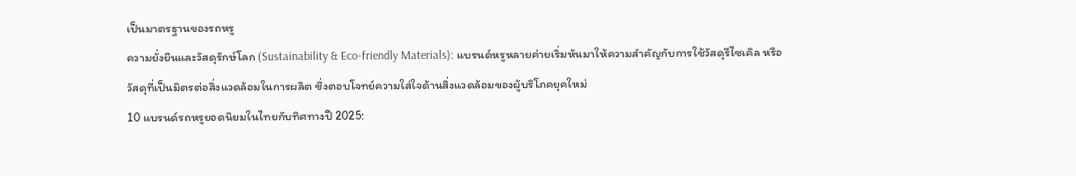เป็นมาตรฐานของรถหรู
ความยั่งยืนและวัสดุรักษ์โลก (Sustainability & Eco-friendly Materials): แบรนด์หรูหลายค่ายเริ่มหันมาให้ความสำคัญกับการใช้วัสดุรีไซเคิล หรือวัสดุที่เป็นมิตรต่อสิ่งแวดล้อมในการผลิต ซึ่งตอบโจทย์ความใส่ใจด้านสิ่งแวดล้อมของผู้บริโภคยุคใหม่
10 แบรนด์รถหรูยอดนิยมในไทยกับทิศทางปี 2025: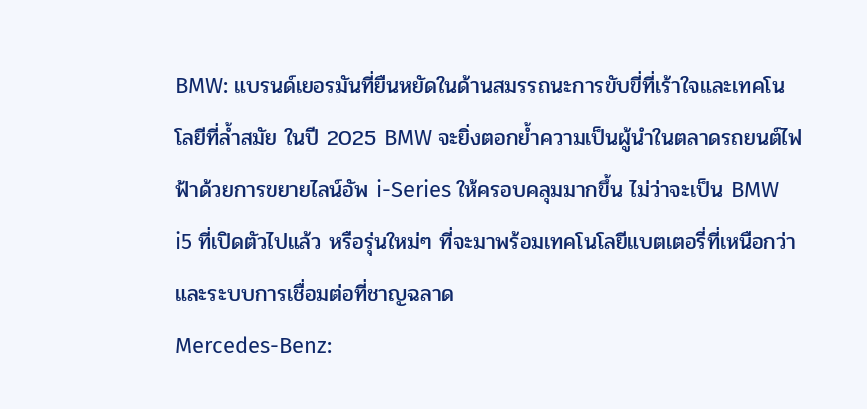BMW: แบรนด์เยอรมันที่ยืนหยัดในด้านสมรรถนะการขับขี่ที่เร้าใจและเทคโนโลยีที่ล้ำสมัย ในปี 2025 BMW จะยิ่งตอกย้ำความเป็นผู้นำในตลาดรถยนต์ไฟฟ้าด้วยการขยายไลน์อัพ i-Series ให้ครอบคลุมมากขึ้น ไม่ว่าจะเป็น BMW i5 ที่เปิดตัวไปแล้ว หรือรุ่นใหม่ๆ ที่จะมาพร้อมเทคโนโลยีแบตเตอรี่ที่เหนือกว่าและระบบการเชื่อมต่อที่ชาญฉลาด
Mercedes-Benz: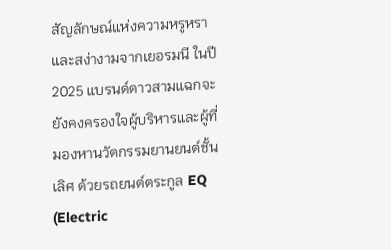สัญลักษณ์แห่งความหรูหราและสง่างามจากเยอรมนี ในปี 2025 แบรนด์ดาวสามแฉกจะยังคงครองใจผู้บริหารและผู้ที่มองหานวัตกรรมยานยนต์ชั้นเลิศ ด้วยรถยนต์ตระกูล EQ (Electric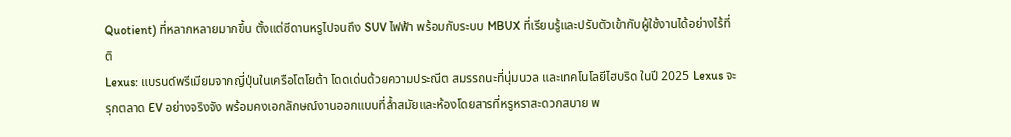Quotient) ที่หลากหลายมากขึ้น ตั้งแต่ซีดานหรูไปจนถึง SUV ไฟฟ้า พร้อมกับระบบ MBUX ที่เรียนรู้และปรับตัวเข้ากับผู้ใช้งานได้อย่างไร้ที่ติ
Lexus: แบรนด์พรีเมียมจากญี่ปุ่นในเครือโตโยต้า โดดเด่นด้วยความประณีต สมรรถนะที่นุ่มนวล และเทคโนโลยีไฮบริด ในปี 2025 Lexus จะรุกตลาด EV อย่างจริงจัง พร้อมคงเอกลักษณ์งานออกแบบที่ล้ำสมัยและห้องโดยสารที่หรูหราสะดวกสบาย พ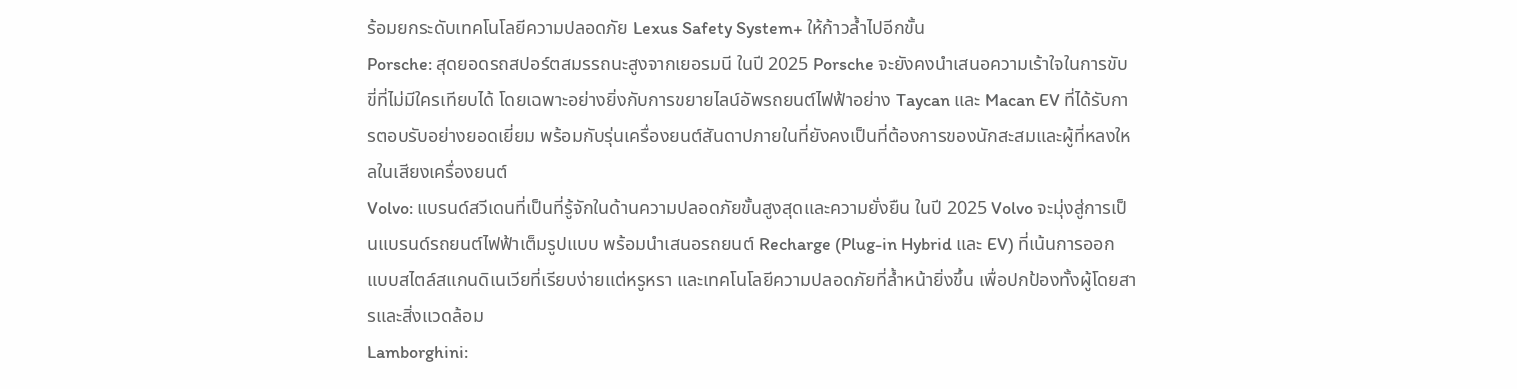ร้อมยกระดับเทคโนโลยีความปลอดภัย Lexus Safety System+ ให้ก้าวล้ำไปอีกขั้น
Porsche: สุดยอดรถสปอร์ตสมรรถนะสูงจากเยอรมนี ในปี 2025 Porsche จะยังคงนำเสนอความเร้าใจในการขับขี่ที่ไม่มีใครเทียบได้ โดยเฉพาะอย่างยิ่งกับการขยายไลน์อัพรถยนต์ไฟฟ้าอย่าง Taycan และ Macan EV ที่ได้รับการตอบรับอย่างยอดเยี่ยม พร้อมกับรุ่นเครื่องยนต์สันดาปภายในที่ยังคงเป็นที่ต้องการของนักสะสมและผู้ที่หลงใหลในเสียงเครื่องยนต์
Volvo: แบรนด์สวีเดนที่เป็นที่รู้จักในด้านความปลอดภัยขั้นสูงสุดและความยั่งยืน ในปี 2025 Volvo จะมุ่งสู่การเป็นแบรนด์รถยนต์ไฟฟ้าเต็มรูปแบบ พร้อมนำเสนอรถยนต์ Recharge (Plug-in Hybrid และ EV) ที่เน้นการออกแบบสไตล์สแกนดิเนเวียที่เรียบง่ายแต่หรูหรา และเทคโนโลยีความปลอดภัยที่ล้ำหน้ายิ่งขึ้น เพื่อปกป้องทั้งผู้โดยสารและสิ่งแวดล้อม
Lamborghini: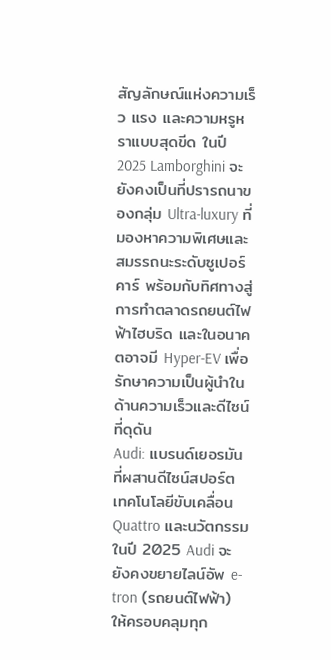สัญลักษณ์แห่งความเร็ว แรง และความหรูหราแบบสุดขีด ในปี 2025 Lamborghini จะยังคงเป็นที่ปรารถนาของกลุ่ม Ultra-luxury ที่มองหาความพิเศษและสมรรถนะระดับซูเปอร์คาร์ พร้อมกับทิศทางสู่การทำตลาดรถยนต์ไฟฟ้าไฮบริด และในอนาคตอาจมี Hyper-EV เพื่อรักษาความเป็นผู้นำในด้านความเร็วและดีไซน์ที่ดุดัน
Audi: แบรนด์เยอรมันที่ผสานดีไซน์สปอร์ต เทคโนโลยีขับเคลื่อน Quattro และนวัตกรรม ในปี 2025 Audi จะยังคงขยายไลน์อัพ e-tron (รถยนต์ไฟฟ้า) ให้ครอบคลุมทุก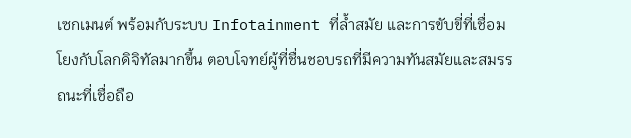เซกเมนต์ พร้อมกับระบบ Infotainment ที่ล้ำสมัย และการขับขี่ที่เชื่อมโยงกับโลกดิจิทัลมากขึ้น ตอบโจทย์ผู้ที่ชื่นชอบรถที่มีความทันสมัยและสมรรถนะที่เชื่อถือ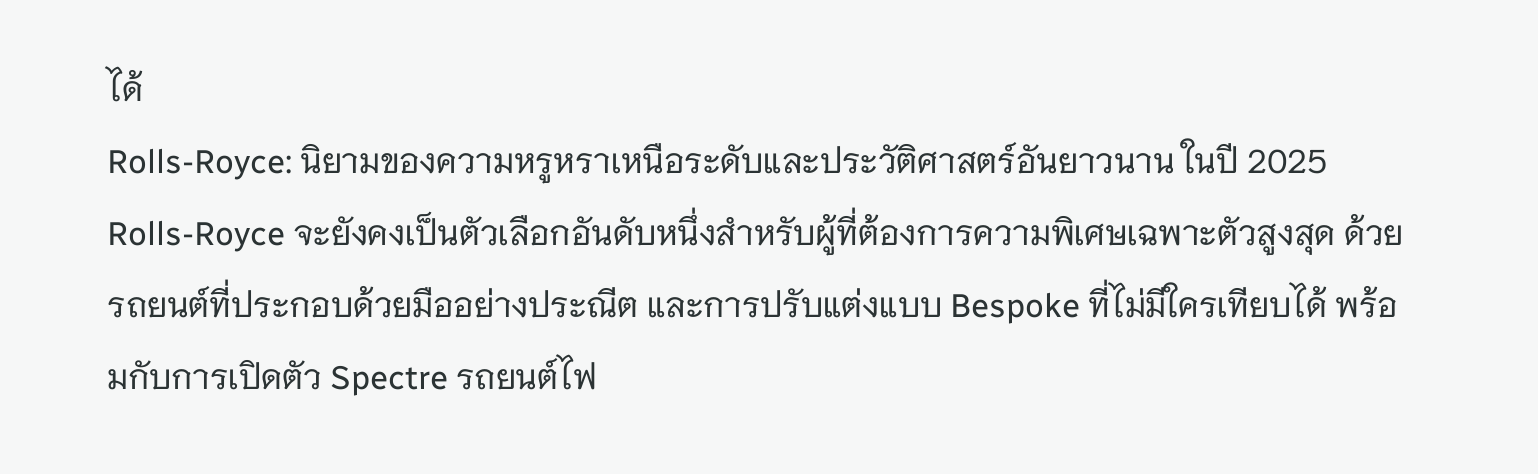ได้
Rolls-Royce: นิยามของความหรูหราเหนือระดับและประวัติศาสตร์อันยาวนาน ในปี 2025 Rolls-Royce จะยังคงเป็นตัวเลือกอันดับหนึ่งสำหรับผู้ที่ต้องการความพิเศษเฉพาะตัวสูงสุด ด้วยรถยนต์ที่ประกอบด้วยมืออย่างประณีต และการปรับแต่งแบบ Bespoke ที่ไม่มีใครเทียบได้ พร้อมกับการเปิดตัว Spectre รถยนต์ไฟ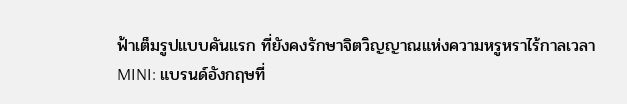ฟ้าเต็มรูปแบบคันแรก ที่ยังคงรักษาจิตวิญญาณแห่งความหรูหราไร้กาลเวลา
MINI: แบรนด์อังกฤษที่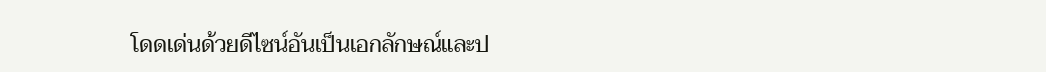โดดเด่นด้วยดีไซน์อันเป็นเอกลักษณ์และป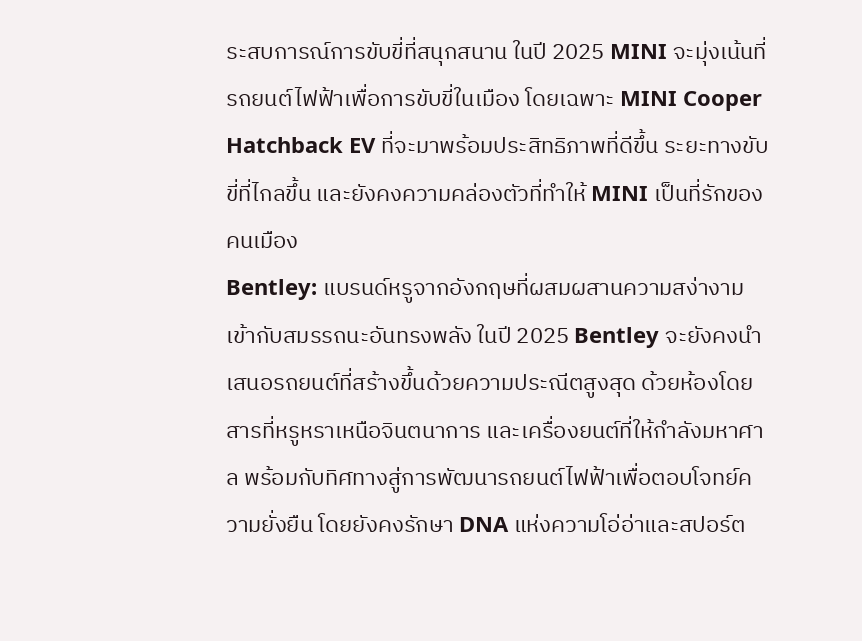ระสบการณ์การขับขี่ที่สนุกสนาน ในปี 2025 MINI จะมุ่งเน้นที่รถยนต์ไฟฟ้าเพื่อการขับขี่ในเมือง โดยเฉพาะ MINI Cooper Hatchback EV ที่จะมาพร้อมประสิทธิภาพที่ดีขึ้น ระยะทางขับขี่ที่ไกลขึ้น และยังคงความคล่องตัวที่ทำให้ MINI เป็นที่รักของคนเมือง
Bentley: แบรนด์หรูจากอังกฤษที่ผสมผสานความสง่างามเข้ากับสมรรถนะอันทรงพลัง ในปี 2025 Bentley จะยังคงนำเสนอรถยนต์ที่สร้างขึ้นด้วยความประณีตสูงสุด ด้วยห้องโดยสารที่หรูหราเหนือจินตนาการ และเครื่องยนต์ที่ให้กำลังมหาศาล พร้อมกับทิศทางสู่การพัฒนารถยนต์ไฟฟ้าเพื่อตอบโจทย์ความยั่งยืน โดยยังคงรักษา DNA แห่งความโอ่อ่าและสปอร์ต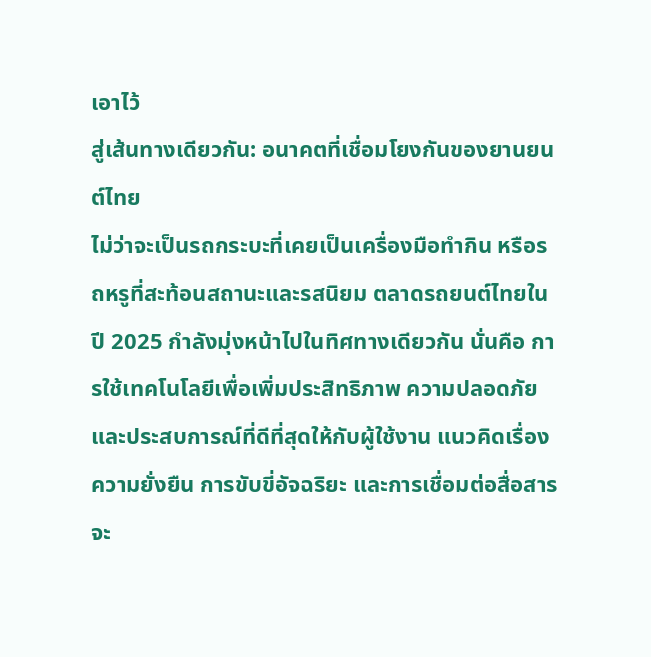เอาไว้
สู่เส้นทางเดียวกัน: อนาคตที่เชื่อมโยงกันของยานยนต์ไทย
ไม่ว่าจะเป็นรถกระบะที่เคยเป็นเครื่องมือทำกิน หรือรถหรูที่สะท้อนสถานะและรสนิยม ตลาดรถยนต์ไทยในปี 2025 กำลังมุ่งหน้าไปในทิศทางเดียวกัน นั่นคือ การใช้เทคโนโลยีเพื่อเพิ่มประสิทธิภาพ ความปลอดภัย และประสบการณ์ที่ดีที่สุดให้กับผู้ใช้งาน แนวคิดเรื่องความยั่งยืน การขับขี่อัจฉริยะ และการเชื่อมต่อสื่อสาร จะ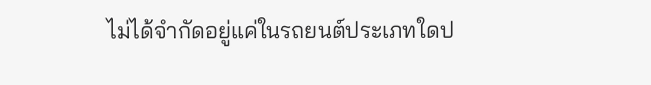ไม่ได้จำกัดอยู่แค่ในรถยนต์ประเภทใดป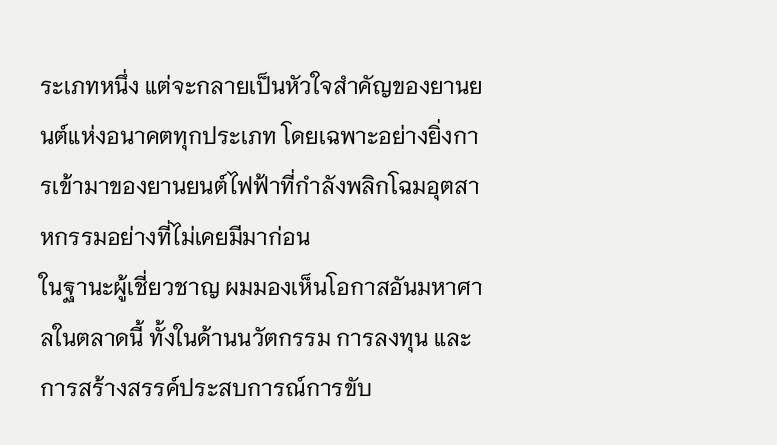ระเภทหนึ่ง แต่จะกลายเป็นหัวใจสำคัญของยานยนต์แห่งอนาคตทุกประเภท โดยเฉพาะอย่างยิ่งการเข้ามาของยานยนต์ไฟฟ้าที่กำลังพลิกโฉมอุตสาหกรรมอย่างที่ไม่เคยมีมาก่อน
ในฐานะผู้เชี่ยวชาญ ผมมองเห็นโอกาสอันมหาศาลในตลาดนี้ ทั้งในด้านนวัตกรรม การลงทุน และการสร้างสรรค์ประสบการณ์การขับ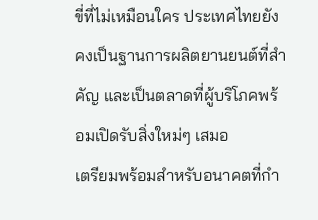ขี่ที่ไม่เหมือนใคร ประเทศไทยยังคงเป็นฐานการผลิตยานยนต์ที่สำคัญ และเป็นตลาดที่ผู้บริโภคพร้อมเปิดรับสิ่งใหม่ๆ เสมอ
เตรียมพร้อมสำหรับอนาคตที่กำ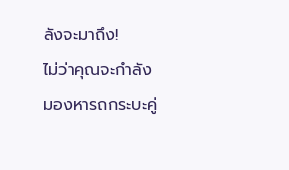ลังจะมาถึง!
ไม่ว่าคุณจะกำลังมองหารถกระบะคู่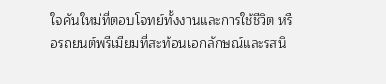ใจคันใหม่ที่ตอบโจทย์ทั้งงานและการใช้ชีวิต หรือรถยนต์พรีเมียมที่สะท้อนเอกลักษณ์และรสนิ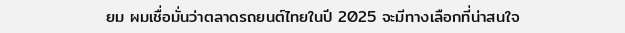ยม ผมเชื่อมั่นว่าตลาดรถยนต์ไทยในปี 2025 จะมีทางเลือกที่น่าสนใจ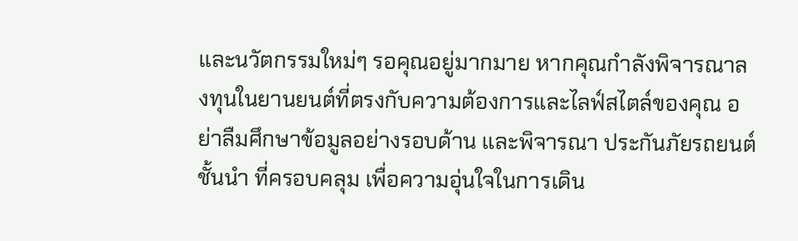และนวัตกรรมใหม่ๆ รอคุณอยู่มากมาย หากคุณกำลังพิจารณาลงทุนในยานยนต์ที่ตรงกับความต้องการและไลฟ์สไตล์ของคุณ อย่าลืมศึกษาข้อมูลอย่างรอบด้าน และพิจารณา ประกันภัยรถยนต์ชั้นนำ ที่ครอบคลุม เพื่อความอุ่นใจในการเดิน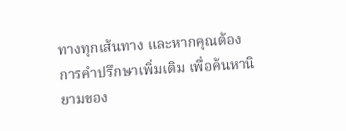ทางทุกเส้นทาง และหากคุณต้องการคำปรึกษาเพิ่มเติม เพื่อค้นหานิยามของ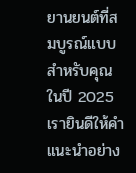ยานยนต์ที่สมบูรณ์แบบสำหรับคุณในปี 2025 เรายินดีให้คำแนะนำอย่าง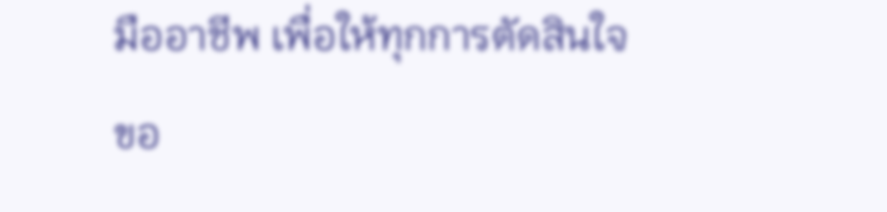มืออาชีพ เพื่อให้ทุกการตัดสินใจขอ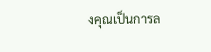งคุณเป็นการล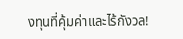งทุนที่คุ้มค่าและไร้กังวล!